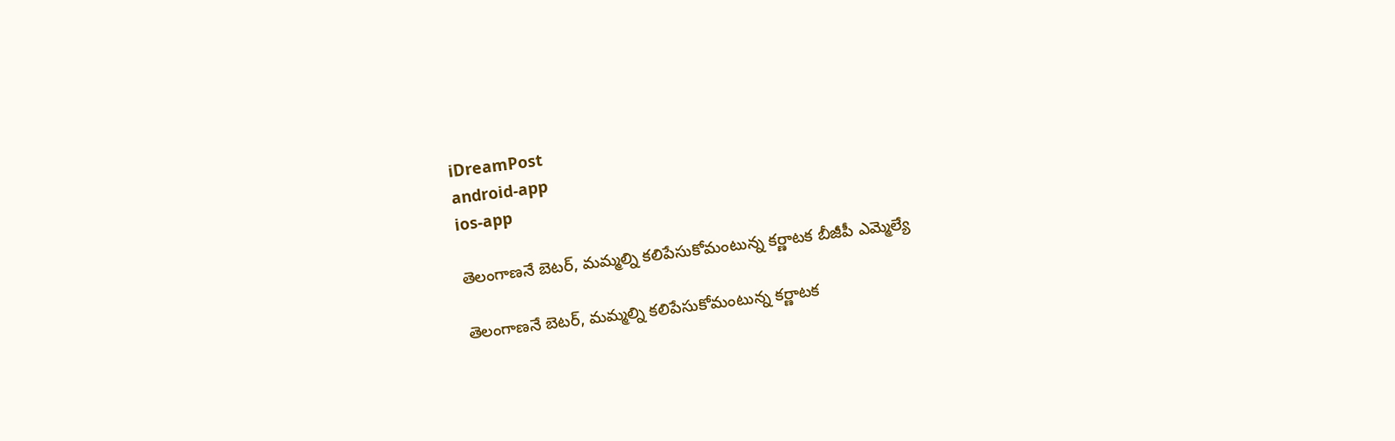iDreamPost
android-app
ios-app

తెలంగాణనే బెటర్, మమ్మల్ని కలిపేసుకోమంటున్న కర్ణాటక బీజీపీ ఎమ్మెల్యే

తెలంగాణనే బెటర్, మమ్మల్ని కలిపేసుకోమంటున్న కర్ణాటక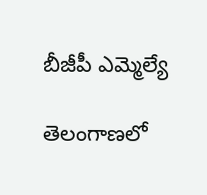బీజీపీ ఎమ్మెల్యే

తెలంగాణలో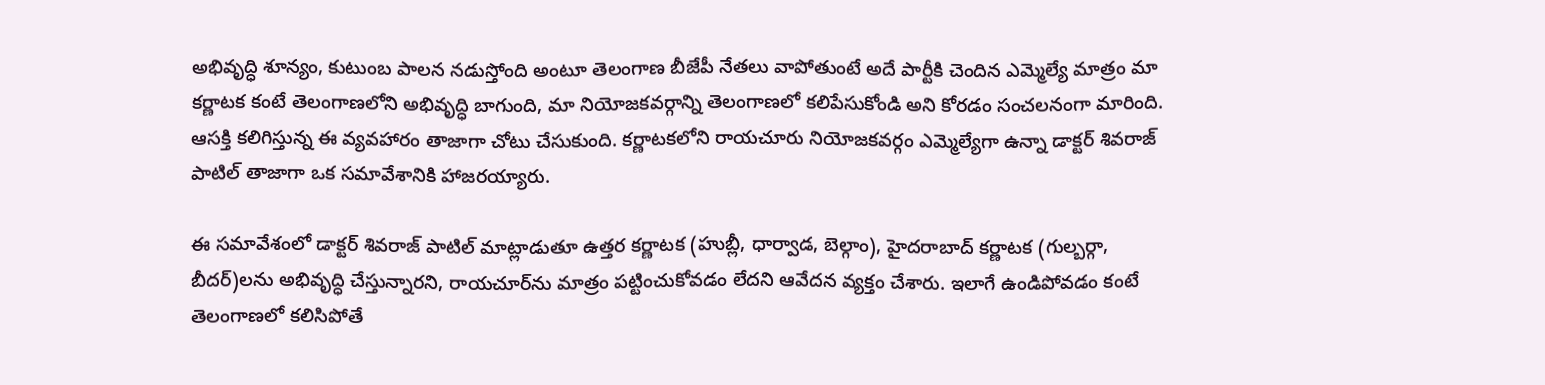అభివృద్ధి శూన్యం, కుటుంబ పాలన నడుస్తోంది అంటూ తెలంగాణ బీజేపీ నేతలు వాపోతుంటే అదే పార్టీకి చెందిన ఎమ్మెల్యే మాత్రం మా కర్ణాటక కంటే తెలంగాణలోని అభివృద్ధి బాగుంది, మా నియోజకవర్గాన్ని తెలంగాణలో కలిపేసుకోండి అని కోరడం సంచలనంగా మారింది. ఆసక్తి కలిగిస్తున్న ఈ వ్యవహారం తాజాగా చోటు చేసుకుంది. కర్ణాటకలోని రాయచూరు నియోజకవర్గం ఎమ్మెల్యేగా ఉన్నా డాక్టర్ శివరాజ్ పాటిల్ తాజాగా ఒక సమావేశానికి హాజరయ్యారు.

ఈ సమావేశంలో డాక్టర్ శివరాజ్ పాటిల్ మాట్లాడుతూ ఉత్తర కర్ణాటక (హుబ్లీ, ధార్వాడ, బెల్గాం), హైదరాబాద్ కర్ణాటక (గుల్బర్గా, బీదర్)లను అభివృద్ధి చేస్తున్నారని, రాయచూర్‌ను మాత్రం పట్టించుకోవడం లేదని ఆవేదన వ్యక్తం చేశారు. ఇలాగే ఉండిపోవడం కంటే తెలంగాణలో కలిసిపోతే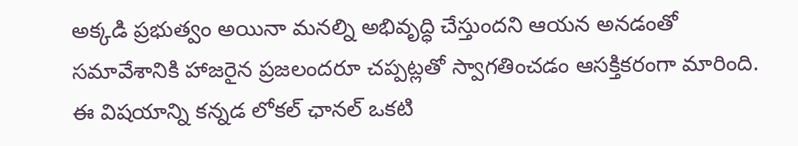అక్కడి ప్రభుత్వం అయినా మనల్ని అభివృద్ధి చేస్తుందని ఆయన అనడంతో సమావేశానికి హాజరైన ప్రజలందరూ చప్పట్లతో స్వాగతించడం ఆసక్తికరంగా మారింది. ఈ విషయాన్ని కన్నడ లోకల్ ఛానల్ ఒకటి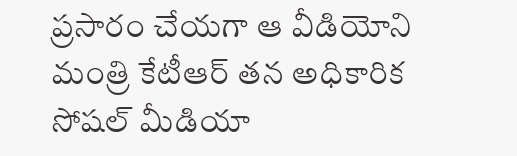ప్రసారం చేయగా ఆ వీడియోని మంత్రి కేటీఆర్ తన అధికారిక సోషల్ మీడియా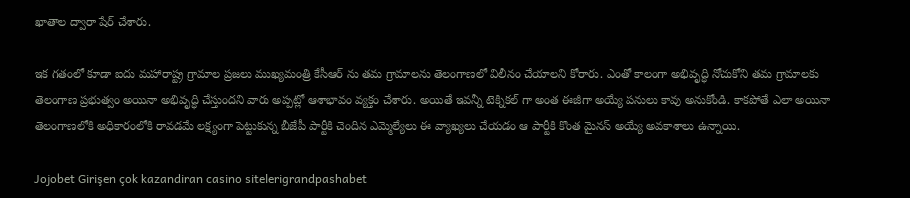ఖాతాల ద్వారా షేర్ చేశారు.

ఇక గతంలో కూడా ఐదు మహారాష్ట్ర గ్రామాల ప్రజలు ముఖ్యమంత్రి కేసీఆర్ ను తమ గ్రామాలను తెలంగాణలో విలీనం చేయాలని కోరారు. ఎంతో కాలంగా అభివృద్ధి నోచుకోని తమ గ్రామాలకు తెలంగాణ ప్రభుత్వం అయినా అభివృద్ధి చేస్తుందని వారు అప్పట్లో ఆశాభావం వ్యక్తం చేశారు. అయితే ఇవన్నీ టెక్నికల్ గా అంత ఈజీగా అయ్యే పనులు కావు అనుకోండి. కాకపోతే ఎలా అయినా తెలంగాణలోకి అధికారంలోకి రావడమే లక్ష్యంగా పెట్టుకున్న బీజేపీ పార్టీకి చెందిన ఎమ్మెల్యేలు ఈ వ్యాఖ్యలు చేయడం ఆ పార్టీకి కొంత మైనస్ అయ్యే అవకాశాలు ఉన్నాయి.

Jojobet Girişen çok kazandiran casino sitelerigrandpashabet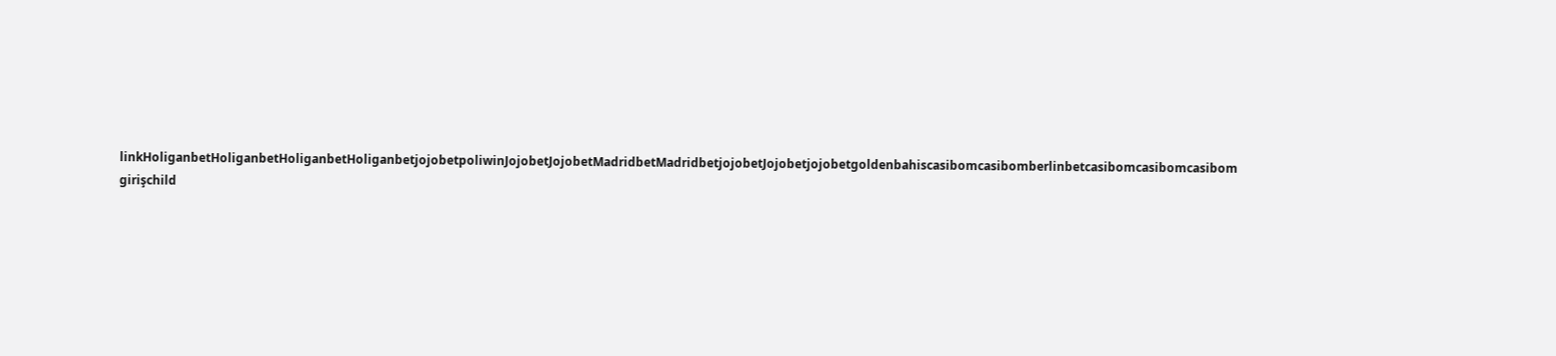linkHoliganbetHoliganbetHoliganbetHoliganbetjojobetpoliwinJojobetJojobetMadridbetMadridbetjojobetJojobetjojobetgoldenbahiscasibomcasibomberlinbetcasibomcasibomcasibom girişchild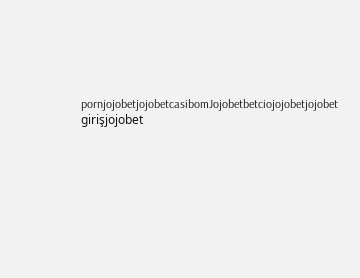pornjojobetjojobetcasibomJojobetbetciojojobetjojobet girişjojobet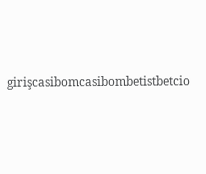girişcasibomcasibombetistbetcio